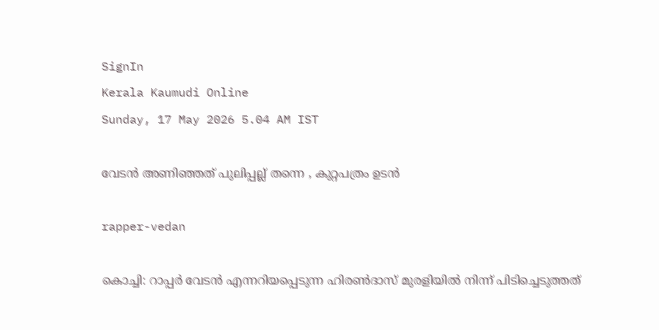SignIn
Kerala Kaumudi Online
Sunday, 17 May 2026 5.04 AM IST

വേടൻ അണിഞ്ഞത് പുലിപ്പല്ല് തന്നെ , കുറ്റപത്രം ഉടൻ

rapper-vedan

കൊച്ചി: റാപ്പർ വേടൻ എന്നറിയപ്പെടുന്ന ഹിരൺദാസ് മുരളിയിൽ നിന്ന് പിടിച്ചെടുത്തത്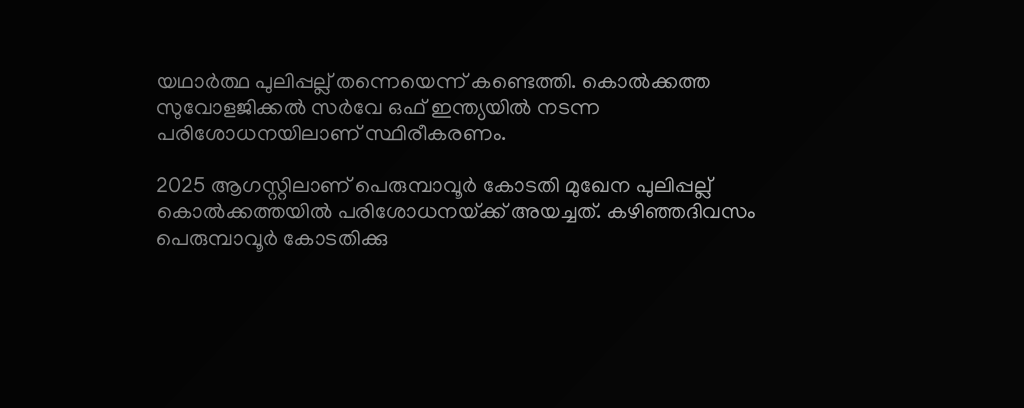യഥാർത്ഥ പുലിപ്പല്ല് തന്നെയെന്ന് കണ്ടെത്തി. കൊൽക്കത്ത സുവോളജിക്കൽ സർവേ ഒഫ് ഇന്ത്യയിൽ നടന്ന പരിശോധനയിലാണ് സ്ഥിരീകരണം.

2025 ആഗസ്റ്റിലാണ് പെരുമ്പാവൂർ കോടതി മുഖേന പുലിപ്പല്ല് കൊൽക്കത്തയിൽ പരിശോധനയ്‌ക്ക് അയച്ചത്. കഴിഞ്ഞദിവസം പെരുമ്പാവൂർ കോടതിക്കു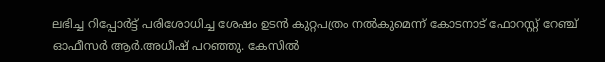ലഭിച്ച റിപ്പോർട്ട് പരിശോധിച്ച ശേഷം ഉടൻ കുറ്റപത്രം നൽകുമെന്ന് കോടനാട് ഫോറസ്റ്റ് റേഞ്ച് ഓഫീസർ ആർ.അധീഷ് പറഞ്ഞു. കേസിൽ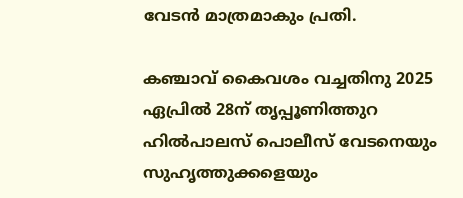വേടൻ മാത്രമാകും പ്രതി.

കഞ്ചാവ് കൈവശം വച്ചതിനു 2025 ഏപ്രിൽ 28ന് തൃപ്പൂണിത്തുറ ഹിൽപാലസ് പൊലീസ് വേടനെയും സുഹൃത്തുക്കളെയും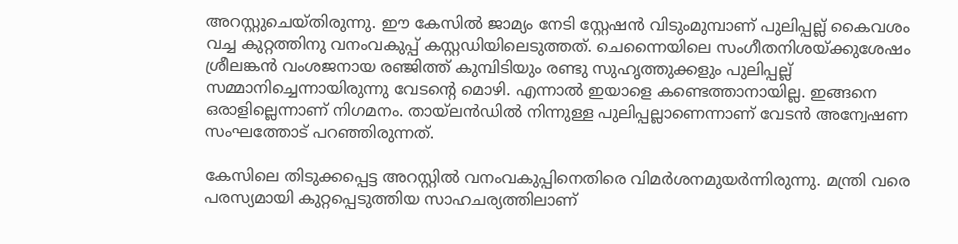അറസ്റ്റുചെയ്തിരുന്നു. ഈ കേസിൽ ജാമ്യം നേടി സ്റ്റേഷൻ വിടുംമുമ്പാണ് പുലിപ്പല്ല് കൈവശം വച്ച കുറ്റത്തിനു വനംവകുപ്പ് കസ്റ്റഡിയിലെടുത്തത്. ചെന്നൈയിലെ സംഗീതനിശയ്‌ക്കുശേഷം ശ്രീലങ്കൻ വംശജനായ രഞ്ജിത്ത് കുമ്പിടിയും രണ്ടു സുഹൃത്തുക്കളും പുലിപ്പല്ല് സമ്മാനിച്ചെന്നായിരുന്നു വേടന്റെ മൊഴി. എന്നാൽ ഇയാളെ കണ്ടെത്താനായില്ല. ഇങ്ങനെ ഒരാളില്ലെന്നാണ് നിഗമനം. തായ്ലൻഡിൽ നിന്നുള്ള പുലിപ്പല്ലാണെന്നാണ് വേടൻ അന്വേഷണ സംഘത്തോട് പറഞ്ഞിരുന്നത്.

കേസിലെ തിടുക്കപ്പെട്ട അറസ്റ്റിൽ വനംവകുപ്പിനെതിരെ വിമർശനമുയർന്നിരുന്നു. മന്ത്രി വരെ പരസ്യമായി കുറ്റപ്പെടുത്തിയ സാഹചര്യത്തിലാണ്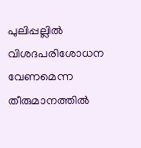പുലിപ്പല്ലിൽ വിശദപരിശോധന വേണമെന്ന തീരുമാനത്തിൽ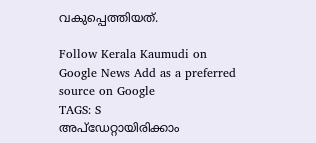വകുപ്പെത്തിയത്.

Follow Kerala Kaumudi on Google News Add as a preferred source on Google
TAGS: S
അപ്ഡേറ്റായിരിക്കാം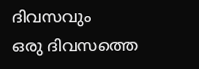ദിവസവും
ഒരു ദിവസത്തെ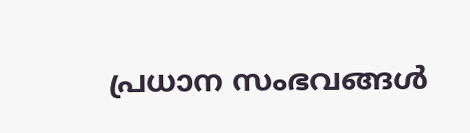പ്രധാന സംഭവങ്ങൾ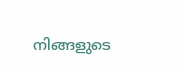നിങ്ങളുടെ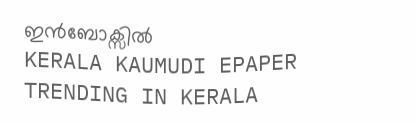ഇൻബോക്സിൽ
KERALA KAUMUDI EPAPER
TRENDING IN KERALA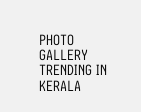PHOTO GALLERY
TRENDING IN KERALA